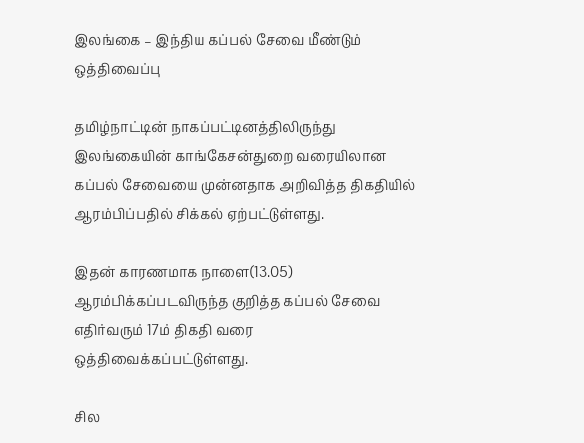இலங்கை – இந்திய கப்பல் சேவை மீண்டும் ஒத்திவைப்பு

தமிழ்நாட்டின் நாகப்பட்டினத்திலிருந்து இலங்கையின் காங்கேசன்துறை வரையிலான கப்பல் சேவையை முன்னதாக அறிவித்த திகதியில் ஆரம்பிப்பதில் சிக்கல் ஏற்பட்டுள்ளது.

இதன் காரணமாக நாளை(13.05) ஆரம்பிக்கப்படவிருந்த குறித்த கப்பல் சேவை எதிர்வரும் 17ம் திகதி வரை ஒத்திவைக்கப்பட்டுள்ளது.

சில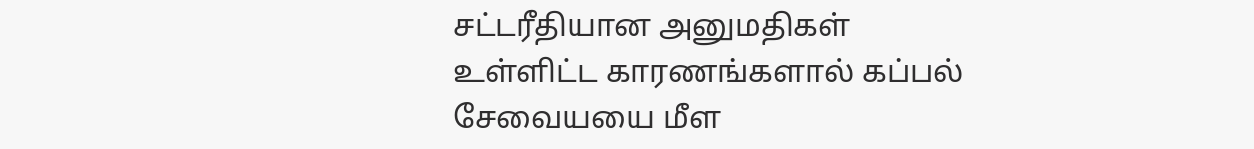சட்டரீதியான அனுமதிகள் உள்ளிட்ட காரணங்களால் கப்பல் சேவையயை மீள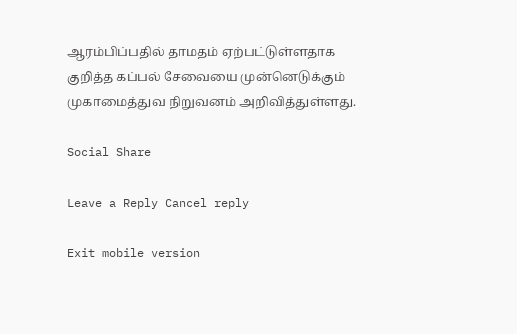ஆரம்பிப்பதில் தாமதம் ஏற்பட்டுள்ளதாக குறித்த கப்பல் சேவையை முன்னெடுக்கும் முகாமைத்துவ நிறுவனம் அறிவித்துள்ளது.

Social Share

Leave a Reply Cancel reply

Exit mobile version